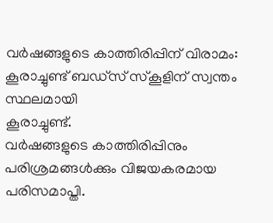വർഷങ്ങളുടെ കാത്തിരിപ്പിന് വിരാമം: കൂരാച്ചുണ്ട് ബഡ്സ് സ്കൂളിന് സ്വന്തം സ്ഥലമായി
കൂരാച്ചുണ്ട്.
വർഷങ്ങളുടെ കാത്തിരിപ്പിനും പരിശ്രമങ്ങൾക്കും വിജയകരമായ പരിസമാപ്തി.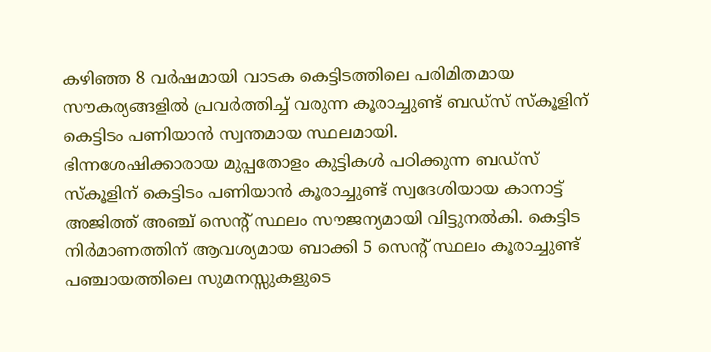കഴിഞ്ഞ 8 വർഷമായി വാടക കെട്ടിടത്തിലെ പരിമിതമായ സൗകര്യങ്ങളിൽ പ്രവർത്തിച്ച് വരുന്ന കൂരാച്ചുണ്ട് ബഡ്സ് സ്കൂളിന് കെട്ടിടം പണിയാൻ സ്വന്തമായ സ്ഥലമായി.
ഭിന്നശേഷിക്കാരായ മുപ്പതോളം കുട്ടികൾ പഠിക്കുന്ന ബഡ്സ് സ്കൂളിന് കെട്ടിടം പണിയാൻ കൂരാച്ചുണ്ട് സ്വദേശിയായ കാനാട്ട് അജിത്ത് അഞ്ച് സെന്റ് സ്ഥലം സൗജന്യമായി വിട്ടുനൽകി. കെട്ടിട നിർമാണത്തിന് ആവശ്യമായ ബാക്കി 5 സെന്റ് സ്ഥലം കൂരാച്ചുണ്ട് പഞ്ചായത്തിലെ സുമനസ്സുകളുടെ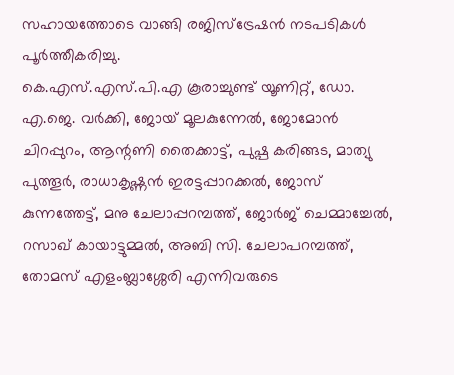സഹായത്തോടെ വാങ്ങി രജിസ്ട്രേഷൻ നടപടികൾ പൂർത്തീകരിച്ചു.
കെ.എസ്.എസ്.പി.എ കൂരാച്ചുണ്ട് യൂണിറ്റ്, ഡോ. എ.ജെ. വർക്കി, ജോയ് മൂലകുന്നേൽ, ജോമോൻ ചിറപ്പുറം, ആന്റണി തൈക്കാട്ട്, പുഷ്പ കരിങ്ങട, മാത്യു പുത്തൂർ, രാധാകൃഷ്ണൻ ഇരട്ടപ്പാറക്കൽ, ജോസ് കുന്നത്തേട്ട്, മനു ചേലാപ്പറമ്പത്ത്, ജോർജ് ചെമ്മാച്ചേൽ, റസാഖ് കായാട്ടുമ്മൽ, അബി സി. ചേലാപറമ്പത്ത്, തോമസ് എളംബ്ലാശ്ശേരി എന്നിവരുടെ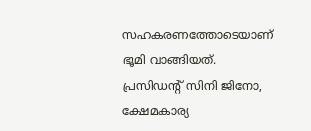സഹകരണത്തോടെയാണ് ഭൂമി വാങ്ങിയത്.
പ്രസിഡന്റ് സിനി ജിനോ, ക്ഷേമകാര്യ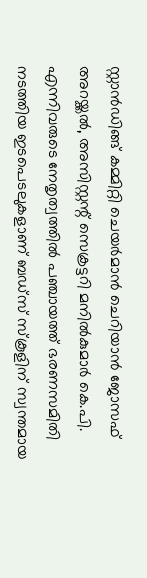സ്റ്റാൻഡിങ്ങ് കമ്മിറ്റി ചെയർമാൻ ചെറിയാൻ ജോസഫ് അറയ്ക്കൽ, അസിസ്റ്റന്റ് സെക്രട്ടറി മനിൽകുമാർ കെ.പി. എന്നിവരുടെ നേതൃത്വത്തിൽ പഞ്ചായത്ത് ഭരണസമിതി നടത്തിയ ഇടപെടലുകളാണ് ബഡ്സ് സ്കൂളിന് സ്വന്തമായ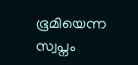ഭൂമിയെന്ന സ്വപ്നം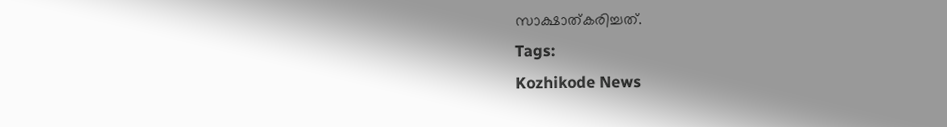സാക്ഷാത്കരിച്ചത്.
Tags:
Kozhikode News